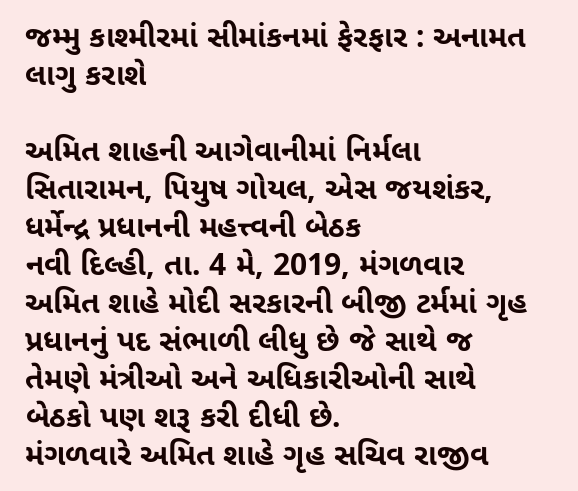જમ્મુ કાશ્મીરમાં સીમાંકનમાં ફેરફાર : અનામત લાગુ કરાશે

અમિત શાહની આગેવાનીમાં નિર્મલા સિતારામન, પિયુષ ગોયલ, એસ જયશંકર, ધર્મેન્દ્ર પ્રધાનની મહત્ત્વની બેઠક
નવી દિલ્હી, તા. 4 મે, 2019, મંગળવાર
અમિત શાહે મોદી સરકારની બીજી ટર્મમાં ગૃહ પ્રધાનનું પદ સંભાળી લીધુ છે જે સાથે જ તેમણે મંત્રીઓ અને અધિકારીઓની સાથે બેઠકો પણ શરૂ કરી દીધી છે.
મંગળવારે અમિત શાહે ગૃહ સચિવ રાજીવ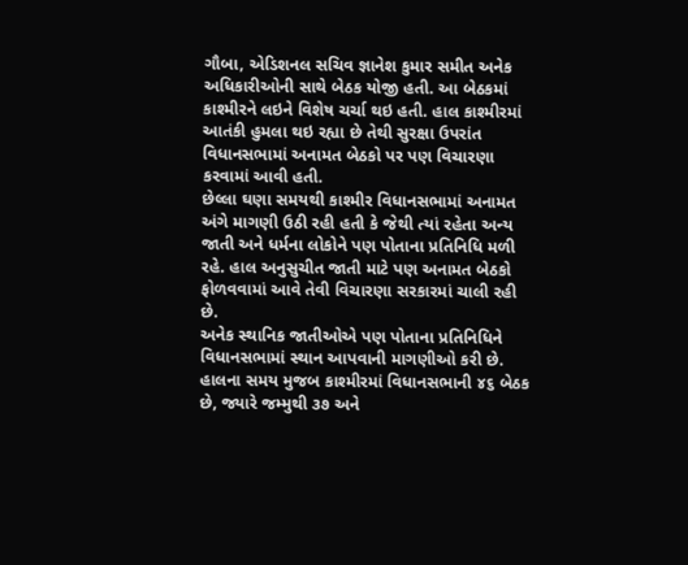ગૌબા, એડિશનલ સચિવ જ્ઞાનેશ કુમાર સમીત અનેક અધિકારીઓની સાથે બેઠક યોજી હતી. આ બેઠકમાં કાશ્મીરને લઇને વિશેષ ચર્ચા થઇ હતી. હાલ કાશ્મીરમાં આતંકી હુમલા થઇ રહ્યા છે તેથી સુરક્ષા ઉપરાંત વિધાનસભામાં અનામત બેઠકો પર પણ વિચારણા કરવામાં આવી હતી.
છેલ્લા ઘણા સમયથી કાશ્મીર વિધાનસભામાં અનામત અંગે માગણી ઉઠી રહી હતી કે જેથી ત્યાં રહેતા અન્ય જાતી અને ધર્મના લોકોને પણ પોતાના પ્રતિનિધિ મળી રહે. હાલ અનુસુચીત જાતી માટે પણ અનામત બેઠકો ફોળવવામાં આવે તેવી વિચારણા સરકારમાં ચાલી રહી છે.
અનેક સ્થાનિક જાતીઓએ પણ પોતાના પ્રતિનિધિને વિધાનસભામાં સ્થાન આપવાની માગણીઓ કરી છે. હાલના સમય મુજબ કાશ્મીરમાં વિધાનસભાની ૪૬ બેઠક છે, જ્યારે જમ્મુથી ૩૭ અને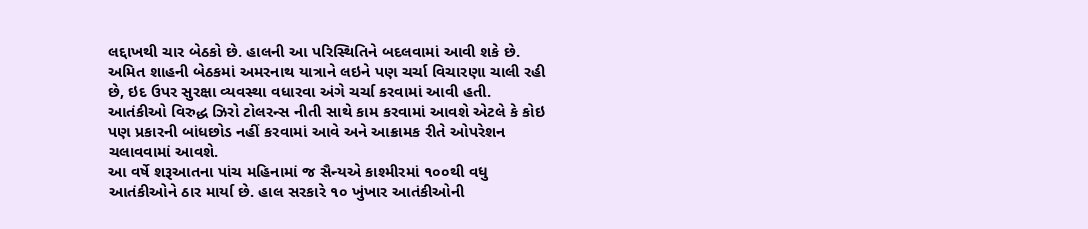લદ્દાખથી ચાર બેઠકો છે. હાલની આ પરિસ્થિતિને બદલવામાં આવી શકે છે.
અમિત શાહની બેઠકમાં અમરનાથ યાત્રાને લઇને પણ ચર્ચા વિચારણા ચાલી રહી છે, ઇદ ઉપર સુરક્ષા વ્યવસ્થા વધારવા અંગે ચર્ચા કરવામાં આવી હતી. આતંકીઓ વિરુદ્ધ ઝિરો ટોલરન્સ નીતી સાથે કામ કરવામાં આવશે એટલે કે કોઇ પણ પ્રકારની બાંધછોડ નહીં કરવામાં આવે અને આક્રામક રીતે ઓપરેશન ચલાવવામાં આવશે.
આ વર્ષે શરૂઆતના પાંચ મહિનામાં જ સૈન્યએ કાશ્મીરમાં ૧૦૦થી વધુ આતંકીઓને ઠાર માર્યા છે. હાલ સરકારે ૧૦ ખુંખાર આતંકીઓની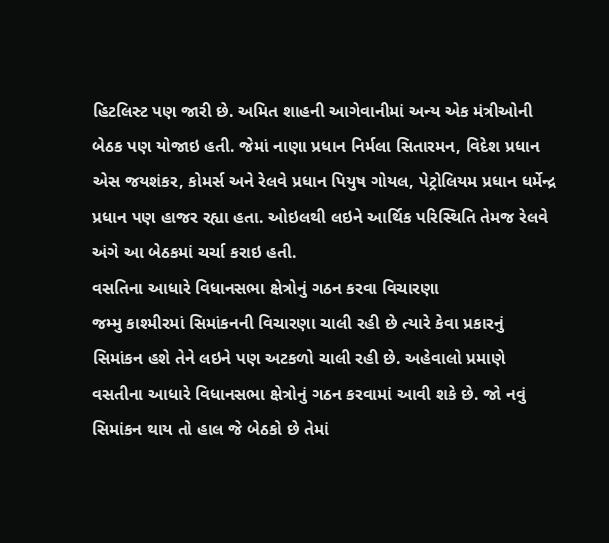હિટલિસ્ટ પણ જારી છે. અમિત શાહની આગેવાનીમાં અન્ય એક મંત્રીઓની બેઠક પણ યોજાઇ હતી. જેમાં નાણા પ્રધાન નિર્મલા સિતારમન, વિદેશ પ્રધાન એસ જયશંકર, કોમર્સ અને રેલવે પ્રધાન પિયુષ ગોયલ, પેટ્રોલિયમ પ્રધાન ધર્મેન્દ્ર પ્રધાન પણ હાજર રહ્યા હતા. ઓઇલથી લઇને આર્થિક પરિસ્થિતિ તેમજ રેલવે અંગે આ બેઠકમાં ચર્ચા કરાઇ હતી.
વસતિના આધારે વિધાનસભા ક્ષેત્રોનું ગઠન કરવા વિચારણા
જમ્મુ કાશ્મીરમાં સિમાંકનની વિચારણા ચાલી રહી છે ત્યારે કેવા પ્રકારનું સિમાંકન હશે તેને લઇને પણ અટકળો ચાલી રહી છે. અહેવાલો પ્રમાણે વસતીના આધારે વિધાનસભા ક્ષેત્રોનું ગઠન કરવામાં આવી શકે છે. જો નવું સિમાંકન થાય તો હાલ જે બેઠકો છે તેમાં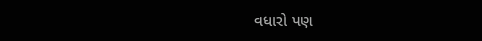વધારો પણ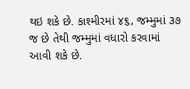થઇ શકે છે. કાશ્મીરમાં ૪૬, જમ્મુમાં ૩૭ જ છે તેથી જમ્મુમાં વધારો કરવામાં આવી શકે છે.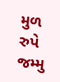મુળ રુપે જમ્મુ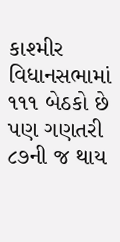કાશ્મીર વિધાનસભામાં ૧૧૧ બેઠકો છે પણ ગણતરી ૮૭ની જ થાય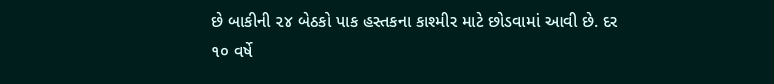છે બાકીની ૨૪ બેઠકો પાક હસ્તકના કાશ્મીર માટે છોડવામાં આવી છે. દર ૧૦ વર્ષે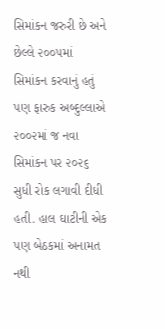સિમાંકન જરુરી છે અને છેલ્લે ૨૦૦૫માં સિમાંકન કરવાનું હતું પણ ફારુક અબ્દુલ્લાએ ૨૦૦૨માં જ નવા સિમાંકન પર ૨૦૨૬ સુધી રોક લગાવી દીધી હતી. હાલ ઘાટીની એક પણ બેઠકમાં અનામત નથી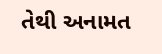તેથી અનામત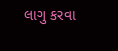લાગુ કરવા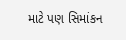માટે પણ સિમાંકન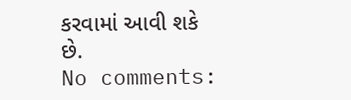કરવામાં આવી શકે છે.
No comments: